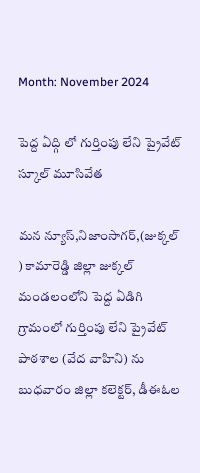Month: November 2024

పెద్ద ఏద్గి లో గుర్తింపు లేని ప్రైవేట్ స్కూల్ మూసివేత

మన న్యూస్,నిజాంసాగర్,(జుక్కల్ ) కామారెడ్డి జిల్లా జుక్కల్ మండలంలోని పెద్ద ఏడిగి గ్రామంలో గుర్తింపు లేని ప్రైవేట్ పాఠశాల (వేద వాహిని) ను బుధవారం జిల్లా కలెక్టర్, డీఈఓల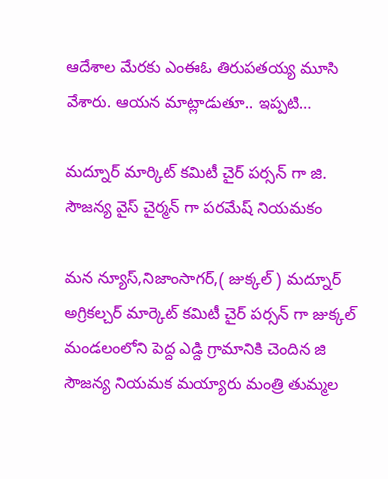ఆదేశాల మేరకు ఎంఈఓ తిరుపతయ్య మూసి వేశారు. ఆయన మాట్లాడుతూ.. ఇప్పటి…

మద్నూర్ మార్కిట్ కమిటీ చైర్ పర్సన్ గా జి. సౌజన్య వైస్ చైర్మన్ గా పరమేష్ నియమకం

మన న్యూస్,నిజాంసాగర్,( జుక్కల్ ) మద్నూర్ అగ్రికల్చర్ మార్కెట్ కమిటీ చైర్ పర్సన్ గా జుక్కల్ మండలంలోని పెద్ద ఎడ్ది గ్రామానికి చెందిన జి సౌజన్య నియమక మయ్యారు మంత్రి తుమ్మల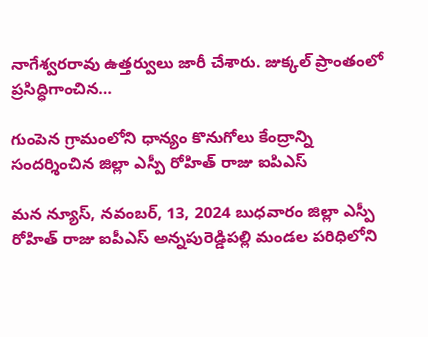నాగేశ్వరరావు ఉత్తర్వులు జారీ చేశారు. జుక్కల్ ప్రాంతంలో ప్రసిద్ధిగాంచిన…

గుంపెన గ్రామంలోని ధాన్యం కొనుగోలు కేంద్రాన్ని సందర్శించిన జిల్లా ఎస్పీ రోహిత్ రాజు ఐపిఎస్

మన న్యూస్, నవంబర్, 13, 2024 బుధవారం జిల్లా ఎస్పీ రోహిత్ రాజు ఐపీఎస్ అన్నపురెడ్డిపల్లి మండల పరిధిలోని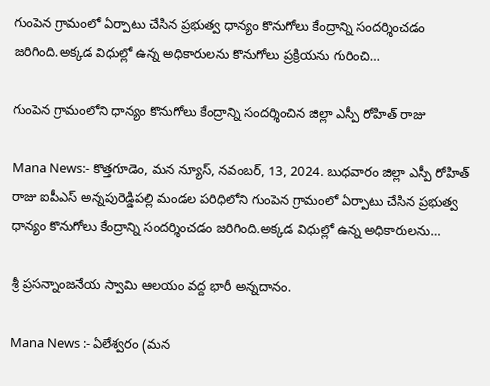గుంపెన గ్రామంలో ఏర్పాటు చేసిన ప్రభుత్వ ధాన్యం కొనుగోలు కేంద్రాన్ని సందర్శించడం జరిగింది.అక్కడ విధుల్లో ఉన్న అధికారులను కొనుగోలు ప్రక్రియను గురించి…

గుంపెన గ్రామంలోని ధాన్యం కొనుగోలు కేంద్రాన్ని సందర్శించిన జిల్లా ఎస్పీ రోహిత్ రాజు

Mana News:- కొత్తగూడెం, మన న్యూస్, నవంబర్, 13, 2024. బుధవారం జిల్లా ఎస్పీ రోహిత్ రాజు ఐపీఎస్ అన్నపురెడ్డిపల్లి మండల పరిధిలోని గుంపెన గ్రామంలో ఏర్పాటు చేసిన ప్రభుత్వ ధాన్యం కొనుగోలు కేంద్రాన్ని సందర్శించడం జరిగింది.అక్కడ విధుల్లో ఉన్న అధికారులను…

శ్రీ ప్రసన్నాంజనేయ స్వామి ఆలయం వద్ద భారీ అన్నదానం.

Mana News :- ఏలేశ్వరం (మన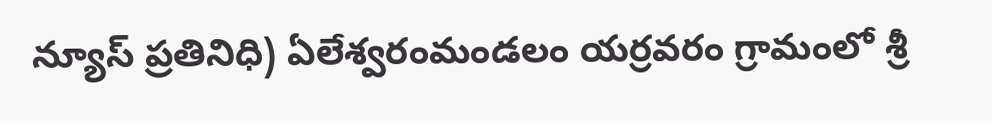న్యూస్ ప్రతినిధి) ఏలేశ్వరంమండలం యర్రవరం గ్రామంలో శ్రీ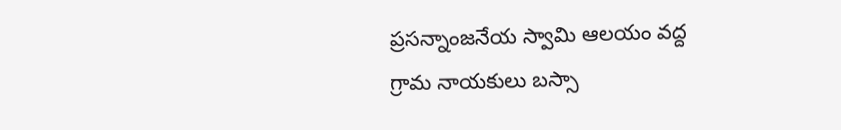ప్రసన్నాంజనేయ స్వామి ఆలయం వద్ద గ్రామ నాయకులు బస్సా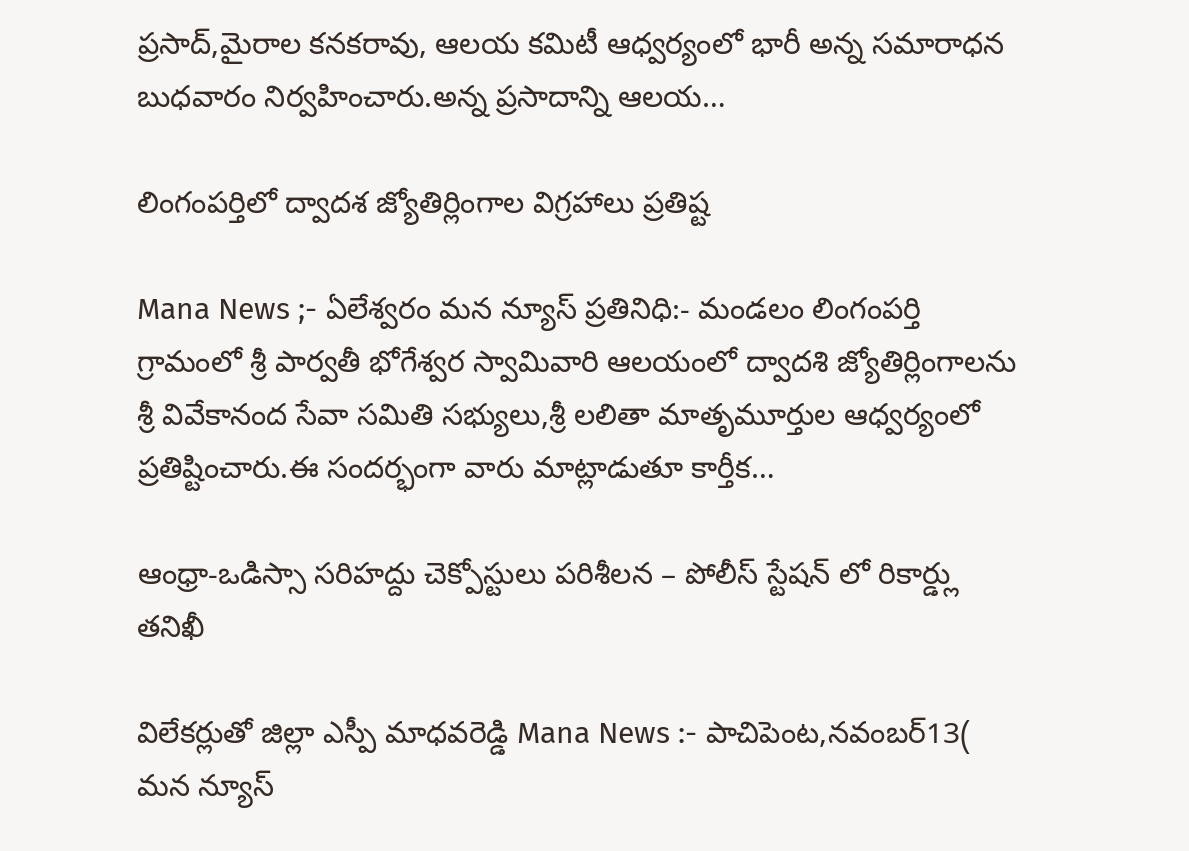ప్రసాద్,మైరాల కనకరావు, ఆలయ కమిటీ ఆధ్వర్యంలో భారీ అన్న సమారాధన బుధవారం నిర్వహించారు.అన్న ప్రసాదాన్ని ఆలయ…

లింగంపర్తిలో ద్వాదశ జ్యోతిర్లింగాల విగ్రహాలు ప్రతిష్ట

Mana News ;- ఏలేశ్వరం మన న్యూస్ ప్రతినిధి:- మండలం లింగంపర్తి గ్రామంలో శ్రీ పార్వతీ భోగేశ్వర స్వామివారి ఆలయంలో ద్వాదశి జ్యోతిర్లింగాలను శ్రీ వివేకానంద సేవా సమితి సభ్యులు,శ్రీ లలితా మాతృమూర్తుల ఆధ్వర్యంలో ప్రతిష్టించారు.ఈ సందర్భంగా వారు మాట్లాడుతూ కార్తీక…

ఆంధ్రా-ఒడిస్సా సరిహద్దు చెక్పోస్టులు పరిశీలన – పోలీస్ స్టేషన్ లో రికార్డ్లు తనిఖీ

విలేకర్లుతో జిల్లా ఎస్పీ మాధవరెడ్డి Mana News :- పాచిపెంట,నవంబర్13( మన న్యూస్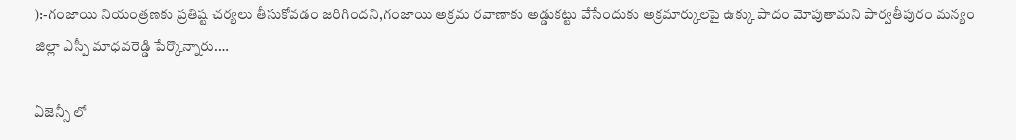):-గంజాయి నియంత్రణకు ప్రతిష్ట చర్యలు తీసుకోవడం జరిగిందని,గంజాయి అక్రమ రవాణాకు అడ్డుకట్టు వేసేందుకు అక్రమార్కులపై ఉక్కు పాదం మోపుతామని పార్వతీపురం మన్యం జిల్లా ఎస్పీ మాధవరెడ్డి పేర్కొన్నారు.…

ఏజెన్సీ లో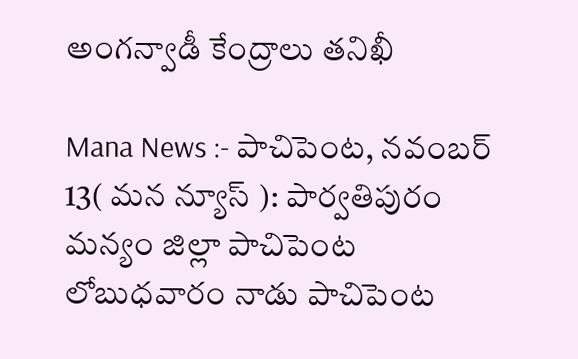అంగన్వాడీ కేంద్రాలు తనిఖీ

Mana News :- పాచిపెంట, నవంబర్ 13( మన న్యూస్ ): పార్వతిపురం మన్యం జిల్లా పాచిపెంట లోబుధవారం నాడు పాచిపెంట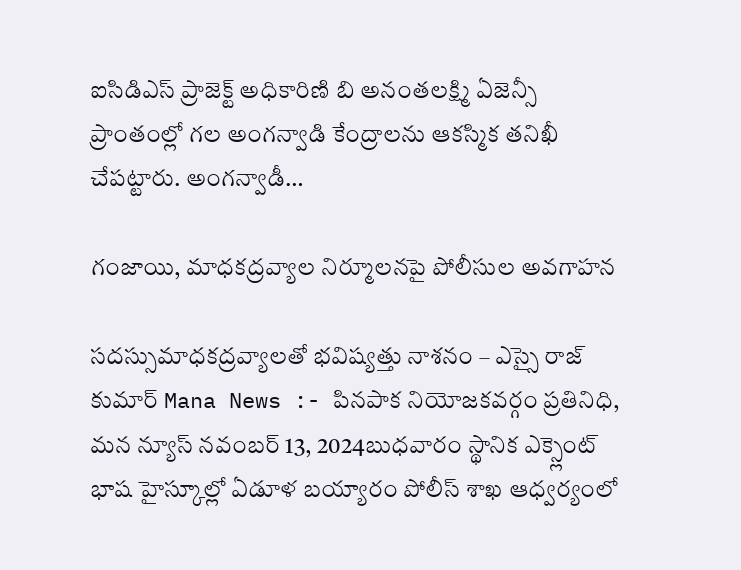ఐసిడిఎస్ ప్రాజెక్ట్ అధికారిణి బి అనంతలక్ష్మి ఏజెన్సీ ప్రాంతంల్లో గల అంగన్వాడి కేంద్రాలను ఆకస్మిక తనిఖీ చేపట్టారు. అంగన్వాడీ…

గంజాయి, మాధకద్రవ్యాల నిర్మూలనపై పోలీసుల అవగాహన

సదస్సుమాధకద్రవ్యాలతో భవిష్యత్తు నాశనం – ఎస్సై రాజ్ కుమార్ Mana News :- పినపాక నియోజకవర్గం ప్రతినిధి, మన న్యూస్ నవంబర్ 13, 2024బుధవారం స్థానిక ఎక్స్లెంట్ భాష హైస్కూల్లో ఏడూళ బయ్యారం పోలీస్ శాఖ ఆధ్వర్యంలో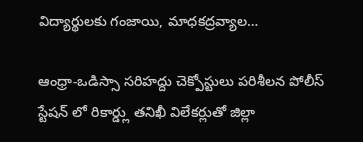విద్యార్థులకు గంజాయి, మాధకద్రవ్యాల…

ఆంధ్రా-ఒడిస్సా సరిహద్దు చెక్పోస్టులు పరిశీలన పోలీస్ స్టేషన్ లో రికార్డ్లు తనిఖీ విలేకర్లుతో జిల్లా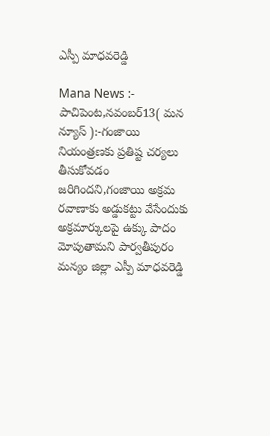ఎస్పీ మాధవరెడ్డి

Mana News :- పాచిపెంట,నవంబర్13( మన న్యూస్ ):-గంజాయి నియంత్రణకు ప్రతిష్ట చర్యలు తీసుకోవడం జరిగిందని,గంజాయి అక్రమ రవాణాకు అడ్డుకట్టు వేసేందుకు అక్రమార్కులపై ఉక్కు పాదం మోపుతామని పార్వతీపురం మన్యం జిల్లా ఎస్పీ మాధవరెడ్డి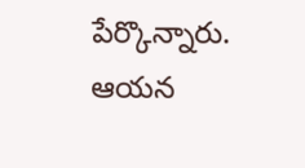పేర్కొన్నారు. ఆయన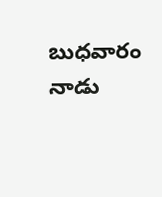బుధవారం నాడు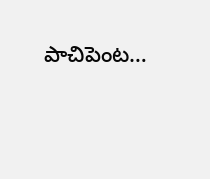పాచిపెంట…